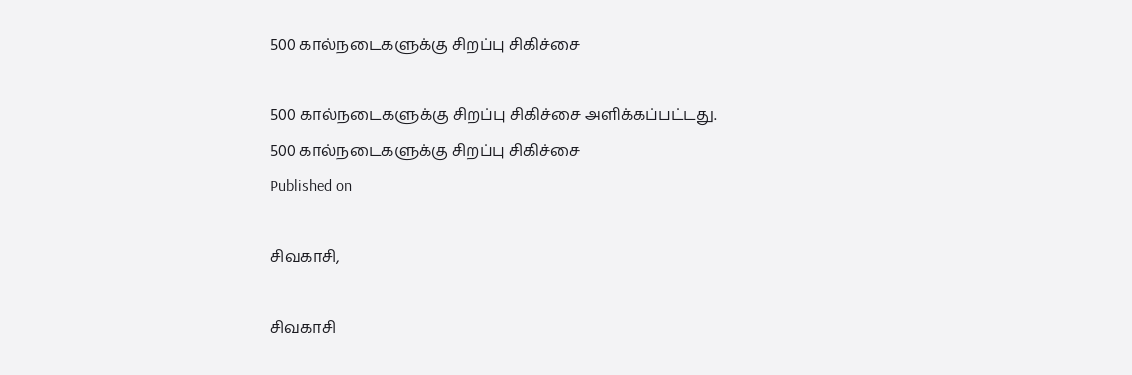500 கால்நடைகளுக்கு சிறப்பு சிகிச்சை

500 கால்நடைகளுக்கு சிறப்பு சிகிச்சை அளிக்கப்பட்டது.
500 கால்நடைகளுக்கு சிறப்பு சிகிச்சை
Published on

சிவகாசி,

சிவகாசி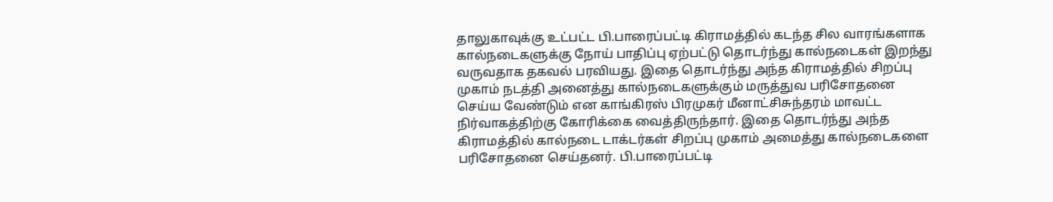தாலுகாவுக்கு உட்பட்ட பி.பாரைப்பட்டி கிராமத்தில் கடந்த சில வாரங்களாக கால்நடைகளுக்கு நோய் பாதிப்பு ஏற்பட்டு தொடர்ந்து கால்நடைகள் இறந்து வருவதாக தகவல் பரவியது. இதை தொடர்ந்து அந்த கிராமத்தில் சிறப்பு முகாம் நடத்தி அனைத்து கால்நடைகளுக்கும் மருத்துவ பரிசோதனை செய்ய வேண்டும் என காங்கிரஸ் பிரமுகர் மீனாட்சிசுந்தரம் மாவட்ட நிர்வாகத்திற்கு கோரிக்கை வைத்திருந்தார். இதை தொடர்ந்து அந்த கிராமத்தில் கால்நடை டாக்டர்கள் சிறப்பு முகாம் அமைத்து கால்நடைகளை பரிசோதனை செய்தனர். பி.பாரைப்பட்டி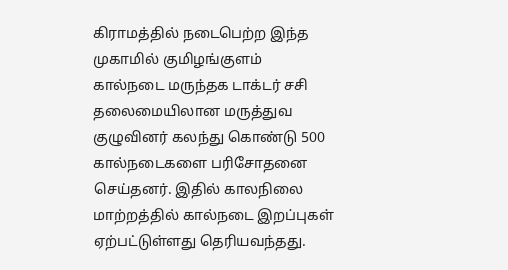கிராமத்தில் நடைபெற்ற இந்த முகாமில் குமிழங்குளம் கால்நடை மருந்தக டாக்டர் சசி தலைமையிலான மருத்துவ குழுவினர் கலந்து கொண்டு 500 கால்நடைகளை பரிசோதனை செய்தனர். இதில் காலநிலை மாற்றத்தில் கால்நடை இறப்புகள் ஏற்பட்டுள்ளது தெரியவந்தது.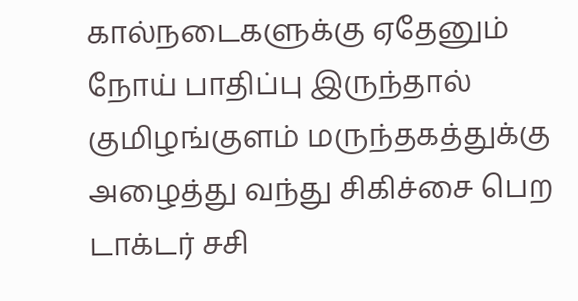கால்நடைகளுக்கு ஏதேனும் நோய் பாதிப்பு இருந்தால் குமிழங்குளம் மருந்தகத்துக்கு அழைத்து வந்து சிகிச்சை பெற டாக்டர் சசி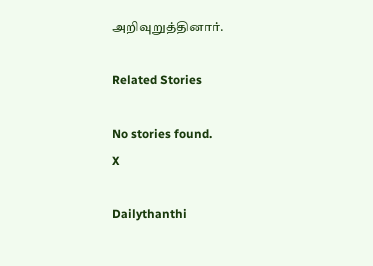அறிவுறுத்தினார்.

Related Stories

No stories found.
X

Dailythanthi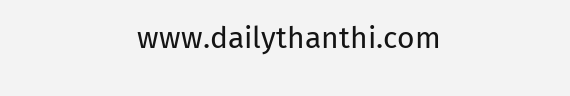www.dailythanthi.com